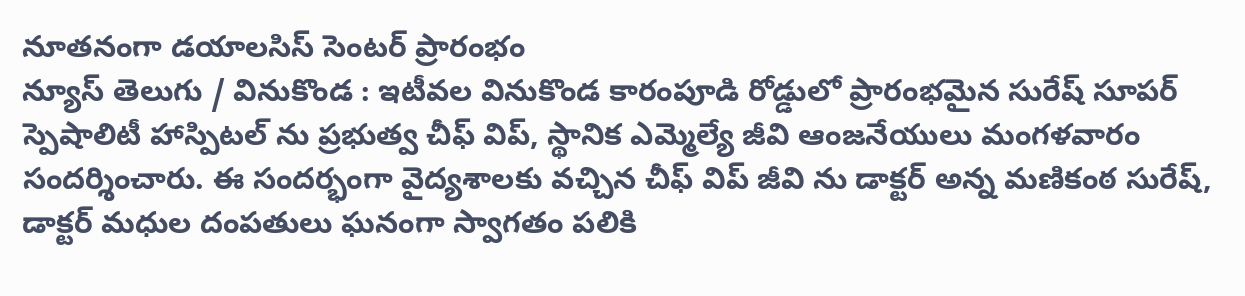నూతనంగా డయాలసిస్ సెంటర్ ప్రారంభం
న్యూస్ తెలుగు / వినుకొండ : ఇటీవల వినుకొండ కారంపూడి రోడ్డులో ప్రారంభమైన సురేష్ సూపర్ స్పెషాలిటీ హాస్పిటల్ ను ప్రభుత్వ చీఫ్ విప్, స్థానిక ఎమ్మెల్యే జీవి ఆంజనేయులు మంగళవారం సందర్శించారు. ఈ సందర్భంగా వైద్యశాలకు వచ్చిన చీఫ్ విప్ జీవి ను డాక్టర్ అన్న మణికంఠ సురేష్, డాక్టర్ మధుల దంపతులు ఘనంగా స్వాగతం పలికి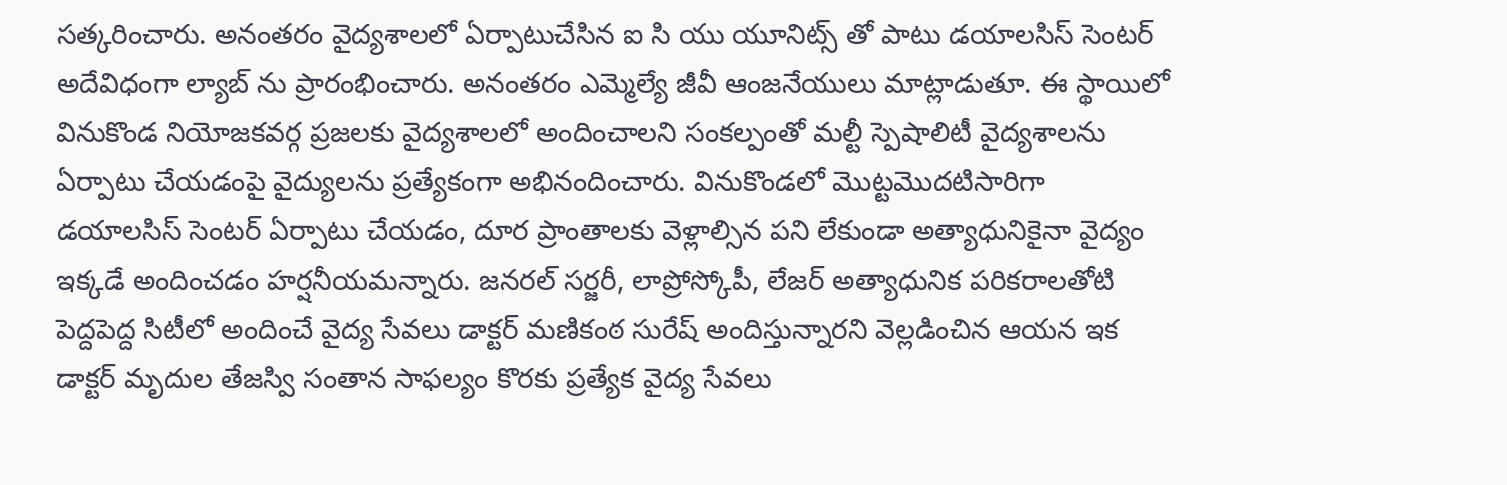సత్కరించారు. అనంతరం వైద్యశాలలో ఏర్పాటుచేసిన ఐ సి యు యూనిట్స్ తో పాటు డయాలసిస్ సెంటర్ అదేవిధంగా ల్యాబ్ ను ప్రారంభించారు. అనంతరం ఎమ్మెల్యే జీవీ ఆంజనేయులు మాట్లాడుతూ. ఈ స్థాయిలో వినుకొండ నియోజకవర్గ ప్రజలకు వైద్యశాలలో అందించాలని సంకల్పంతో మల్టీ స్పెషాలిటీ వైద్యశాలను ఏర్పాటు చేయడంపై వైద్యులను ప్రత్యేకంగా అభినందించారు. వినుకొండలో మొట్టమొదటిసారిగా డయాలసిస్ సెంటర్ ఏర్పాటు చేయడం, దూర ప్రాంతాలకు వెళ్లాల్సిన పని లేకుండా అత్యాధునికైనా వైద్యం ఇక్కడే అందించడం హర్షనీయమన్నారు. జనరల్ సర్జరీ, లాప్రోస్కోపీ, లేజర్ అత్యాధునిక పరికరాలతోటి పెద్దపెద్ద సిటీలో అందించే వైద్య సేవలు డాక్టర్ మణికంఠ సురేష్ అందిస్తున్నారని వెల్లడించిన ఆయన ఇక డాక్టర్ మృదుల తేజస్వి సంతాన సాఫల్యం కొరకు ప్రత్యేక వైద్య సేవలు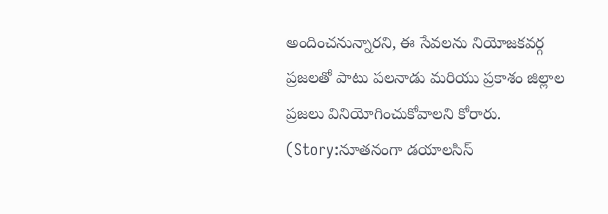అందించనున్నారని, ఈ సేవలను నియోజకవర్గ ప్రజలతో పాటు పలనాడు మరియు ప్రకాశం జిల్లాల ప్రజలు వినియోగించుకోవాలని కోరారు. (Story:నూతనంగా డయాలసిస్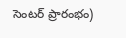సెంటర్ ప్రారంభం)